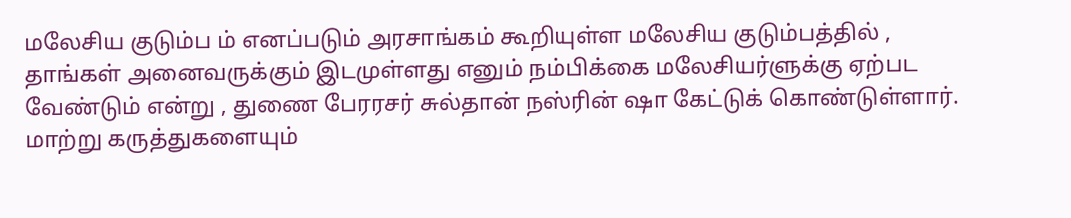மலேசிய குடும்ப ம் எனப்படும் அரசாங்கம் கூறியுள்ள மலேசிய குடும்பத்தில் , தாங்கள் அனைவருக்கும் இடமுள்ளது எனும் நம்பிக்கை மலேசியர்ளுக்கு ஏற்பட வேண்டும் என்று , துணை பேரரசர் சுல்தான் நஸ்ரின் ஷா கேட்டுக் கொண்டுள்ளார். மாற்று கருத்துகளையும்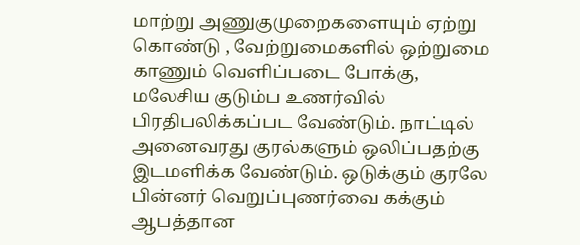மாற்று அணுகுமுறைகளையும் ஏற்று கொண்டு , வேற்றுமைகளில் ஒற்றுமை காணும் வெளிப்படை போக்கு, மலேசிய குடும்ப உணர்வில் பிரதிபலிக்கப்பட வேண்டும். நாட்டில் அனைவரது குரல்களும் ஒலிப்பதற்கு இடமளிக்க வேண்டும். ஒடுக்கும் குரலே பின்னர் வெறுப்புணர்வை கக்கும் ஆபத்தான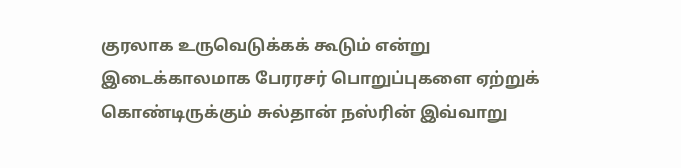குரலாக உருவெடுக்கக் கூடும் என்று இடைக்காலமாக பேரரசர் பொறுப்புகளை ஏற்றுக் கொண்டிருக்கும் சுல்தான் நஸ்ரின் இவ்வாறு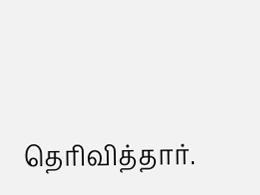தெரிவித்தார்.